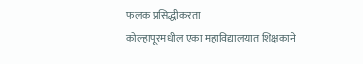फलक प्रसिद्धीकरता
कोल्हापूरमधील एका महाविद्यालयात शिक्षकाने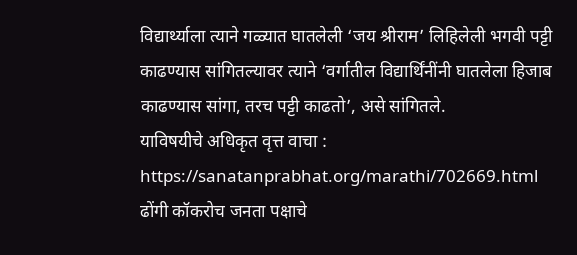विद्यार्थ्याला त्याने गळ्यात घातलेली ‘जय श्रीराम’ लिहिलेली भगवी पट्टी काढण्यास सांगितल्यावर त्याने ‘वर्गातील विद्यार्थिंनींनी घातलेला हिजाब काढण्यास सांगा, तरच पट्टी काढतो’, असे सांगितले.
याविषयीचे अधिकृत वृत्त वाचा : https://sanatanprabhat.org/marathi/702669.html
ढोंगी कॉकरोच जनता पक्षाचे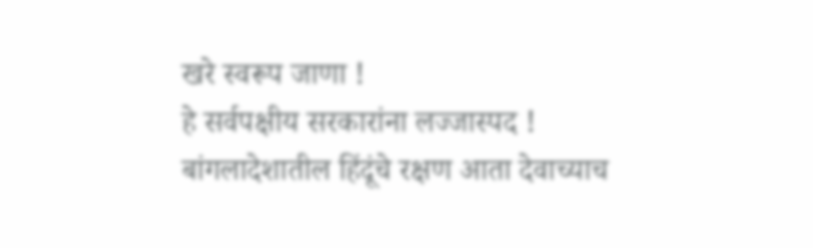खरे स्वरूप जाणा !
हे सर्वपक्षीय सरकारांना लज्जास्पद !
बांगलादेशातील हिंदूंचे रक्षण आता देवाच्याच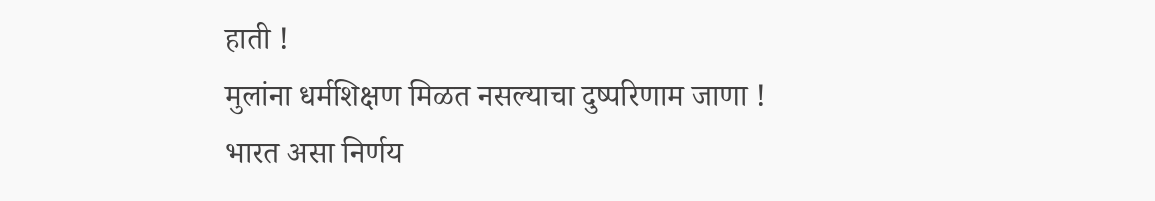हाती !
मुलांना धर्मशिक्षण मिळत नसल्याचा दुष्परिणाम जाणा !
भारत असा निर्णय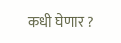कधी घेणार ?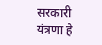सरकारी यंत्रणा हे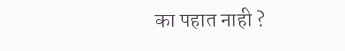का पहात नाही ?